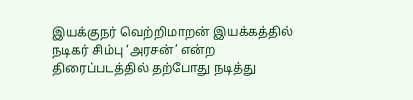இயக்குநர் வெற்றிமாறன் இயக்கத்தில் நடிகர் சிம்பு ‘அரசன்’ என்ற திரைப்படத்தில் தற்போது நடித்து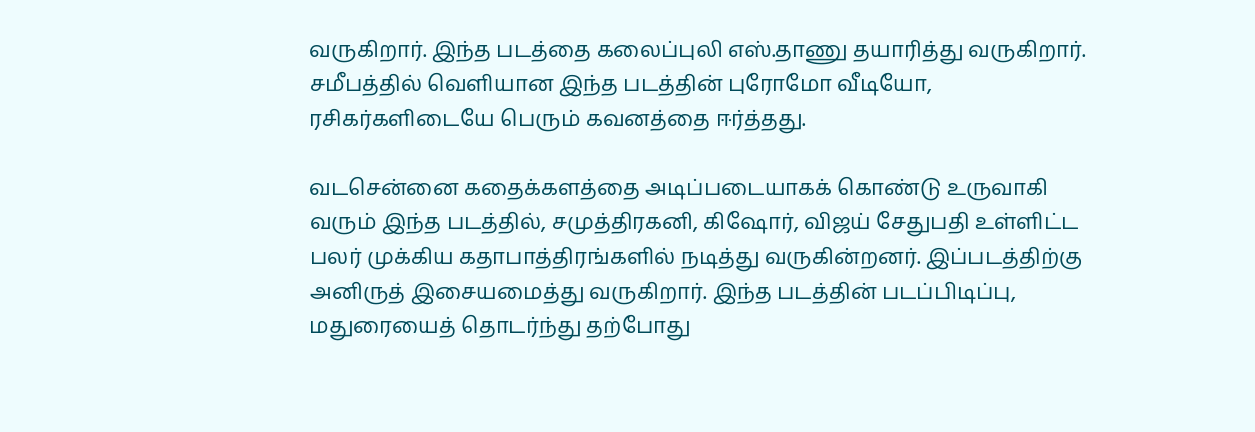வருகிறார். இந்த படத்தை கலைப்புலி எஸ்.தாணு தயாரித்து வருகிறார். சமீபத்தில் வெளியான இந்த படத்தின் புரோமோ வீடியோ, ரசிகர்களிடையே பெரும் கவனத்தை ஈர்த்தது.

வடசென்னை கதைக்களத்தை அடிப்படையாகக் கொண்டு உருவாகி வரும் இந்த படத்தில், சமுத்திரகனி, கிஷோர், விஜய் சேதுபதி உள்ளிட்ட பலர் முக்கிய கதாபாத்திரங்களில் நடித்து வருகின்றனர். இப்படத்திற்கு அனிருத் இசையமைத்து வருகிறார். இந்த படத்தின் படப்பிடிப்பு, மதுரையைத் தொடர்ந்து தற்போது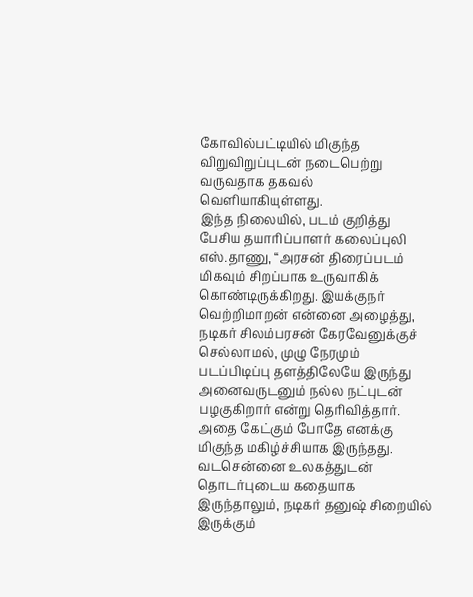கோவில்பட்டியில் மிகுந்த விறுவிறுப்புடன் நடைபெற்று வருவதாக தகவல் வெளியாகியுள்ளது.
இந்த நிலையில், படம் குறித்து பேசிய தயாரிப்பாளர் கலைப்புலி எஸ்.தாணு, “அரசன் திரைப்படம் மிகவும் சிறப்பாக உருவாகிக் கொண்டிருக்கிறது. இயக்குநர் வெற்றிமாறன் என்னை அழைத்து, நடிகர் சிலம்பரசன் கேரவேனுக்குச் செல்லாமல், முழு நேரமும் படப்பிடிப்பு தளத்திலேயே இருந்து அனைவருடனும் நல்ல நட்புடன் பழகுகிறார் என்று தெரிவித்தார். அதை கேட்கும் போதே எனக்கு மிகுந்த மகிழ்ச்சியாக இருந்தது. வடசென்னை உலகத்துடன் தொடர்புடைய கதையாக இருந்தாலும், நடிகர் தனுஷ் சிறையில் இருக்கும்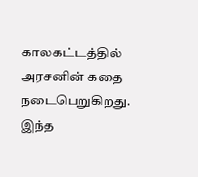காலகட்டத்தில் அரசனின் கதை நடைபெறுகிறது. இந்த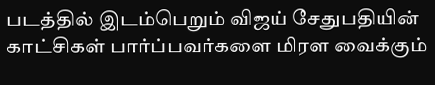படத்தில் இடம்பெறும் விஜய் சேதுபதியின் காட்சிகள் பார்ப்பவர்களை மிரள வைக்கும்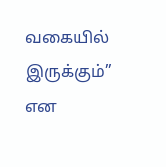வகையில் இருக்கும்” என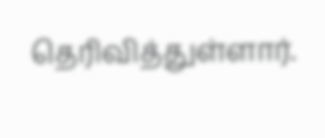தெரிவித்துள்ளார்.